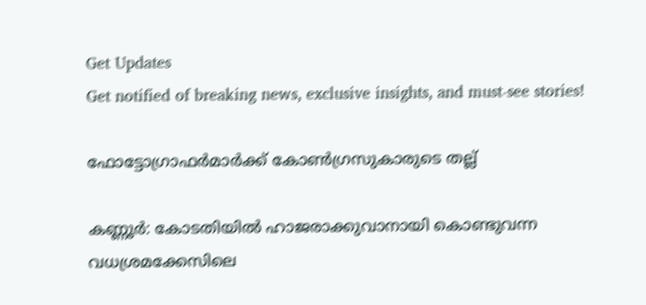Get Updates
Get notified of breaking news, exclusive insights, and must-see stories!

ഫോട്ടോഗ്രാഫര്‍മാര്‍ക്ക് കോണ്‍ഗ്രസുകാരുടെ തല്ല്

കണ്ണൂര്‍: കോടതിയില്‍ ഹാജരാക്കുവാനായി കൊണ്ടുവന്ന വധശ്രമക്കേസിലെ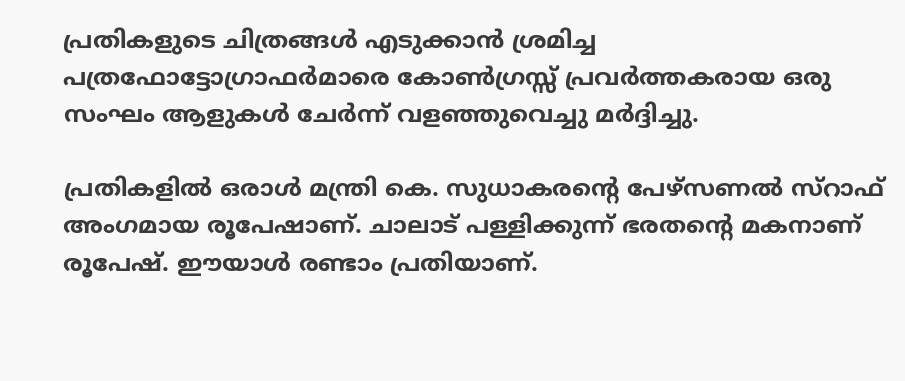പ്രതികളുടെ ചിത്രങ്ങള്‍ എടുക്കാന്‍ ശ്രമിച്ച പത്രഫോട്ടോഗ്രാഫര്‍മാരെ കോണ്‍ഗ്രസ്സ് പ്രവര്‍ത്തകരായ ഒരു സംഘം ആളുകള്‍ ചേര്‍ന്ന് വളഞ്ഞുവെച്ചു മര്‍ദ്ദിച്ചു.

പ്രതികളില്‍ ഒരാള്‍ മന്ത്രി കെ. സുധാകരന്റെ പേഴ്സണല്‍ സ്റാഫ് അംഗമായ രൂപേഷാണ്. ചാലാട് പള്ളിക്കുന്ന് ഭരതന്റെ മകനാണ് രൂപേഷ്. ഈയാള്‍ രണ്ടാം പ്രതിയാണ്.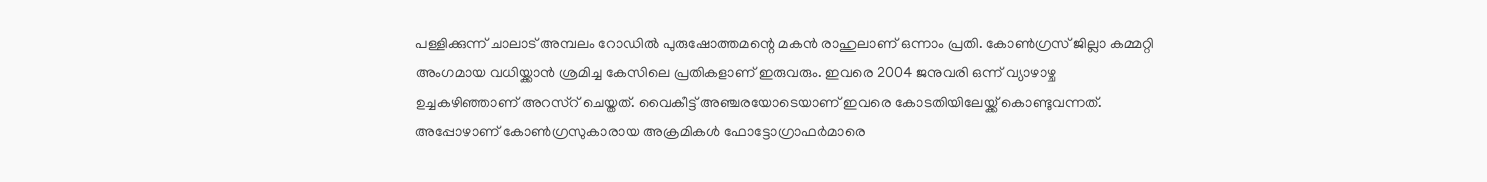പള്ളിക്കുന്ന് ചാലാട് അമ്പലം റോഡില്‍ പുരുഷോത്തമന്റെ മകന്‍ രാഹുലാണ് ഒന്നാം പ്രതി. കോണ്‍ഗ്രസ് ജില്ലാ കമ്മറ്റി അംഗമായ വധിയ്ക്കാന്‍ ശ്രമിച്ച കേസിലെ പ്രതികളാണ് ഇരുവരും. ഇവരെ 2004 ജനുവരി ഒന്ന് വ്യാഴാഴ്ച ഉച്ചകഴിഞ്ഞാണ് അറസ്റ് ചെയ്തത്. വൈകീട്ട് അഞ്ചരയോടെയാണ് ഇവരെ കോടതിയിലേയ്ക്ക് കൊണ്ടുവന്നത്. അപ്പോഴാണ് കോണ്‍ഗ്രസുകാരായ അക്രമികള്‍ ഫോട്ടോഗ്രാഫര്‍മാരെ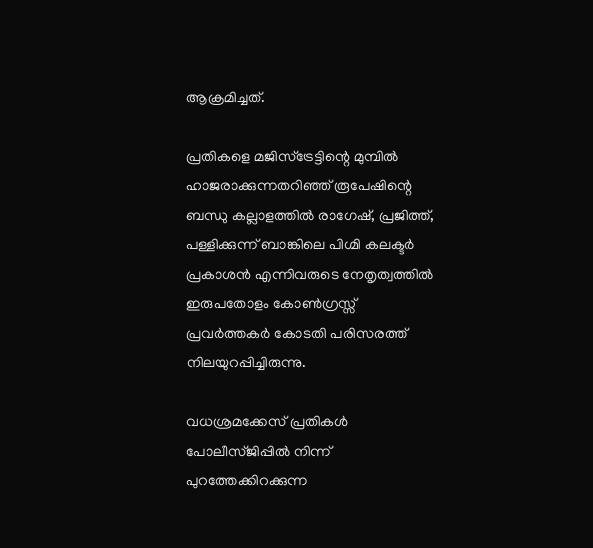ആക്രമിച്ചത്.

പ്രതികളെ മജിസ്ട്രേട്ടിന്റെ മുമ്പില്‍ ഹാജരാക്കുന്നതറിഞ്ഞ് രൂപേഷിന്റെ ബന്ധു കല്ലാളത്തില്‍ രാഗേഷ്, പ്രജിത്ത്, പള്ളിക്കുന്ന് ബാങ്കിലെ പിഗ്മി കലക്ടര്‍ പ്രകാശന്‍ എന്നിവരുടെ നേതൃത്വത്തില്‍ ഇരുപതോളം കോണ്‍ഗ്രസ്സ് പ്രവര്‍ത്തകര്‍ കോടതി പരിസരത്ത് നിലയുറപ്പിച്ചിരുന്നു.

വധശ്രമക്കേസ് പ്രതികള്‍ പോലീസ്ജിപ്പില്‍ നിന്ന് പുറത്തേക്കിറക്കുന്ന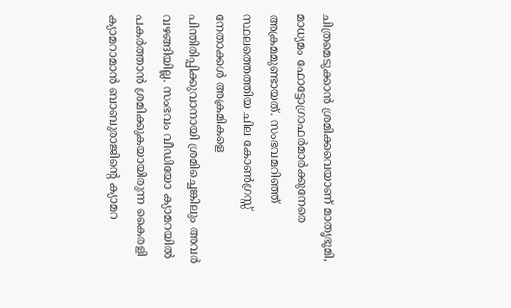ചിത്രമെടുക്കാന്‍ ശ്രമിക്കവെയാണ് മാതൃഭൂമി, മാധ്യമം ഫോട്ടോഗ്രാഫര്‍മാര്‍ക്കുനേരെ അക്രമമുണ്ടായത്. സംഭവമറിഞ്ഞ് സ്ഥലത്തെത്തിയ ചില കോണ്‍ഗ്രസ്സ് നേതാക്കള്‍ അക്രമികളെ പിന്തിരിപ്പിക്കുവാനായി ശ്രമിച്ചെങ്കിലും അവര്‍ വഴങ്ങിയില്ല. സംഭവം വീഡിയോ ക്യാമറയില്‍ പകര്‍ത്താന്‍ ശ്രമിക്കുകയായിരുന്ന കൈരളി ക്യാമറാമാന്‍ ബാബുരാജിന്റെ ക്യാമറ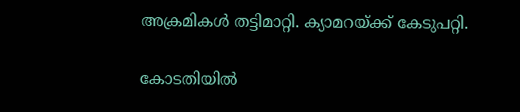അക്രമികള്‍ തട്ടിമാറ്റി. ക്യാമറയ്ക്ക് കേടുപറ്റി.

കോടതിയില്‍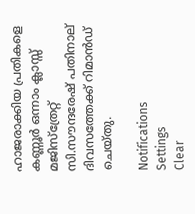ഹാജരാക്കിയ പ്രതികളെ കണ്ണൂര്‍ ഒന്നാം ക്ലാസ്സ് മജിസ്ത്രേറ്റ് സി.സൗന്ദരേഷ് പതിനാല് ദിവസത്തേക്ക് റിമാന്‍ഡ് ചെയ്തു.

Notifications
Settings
Clear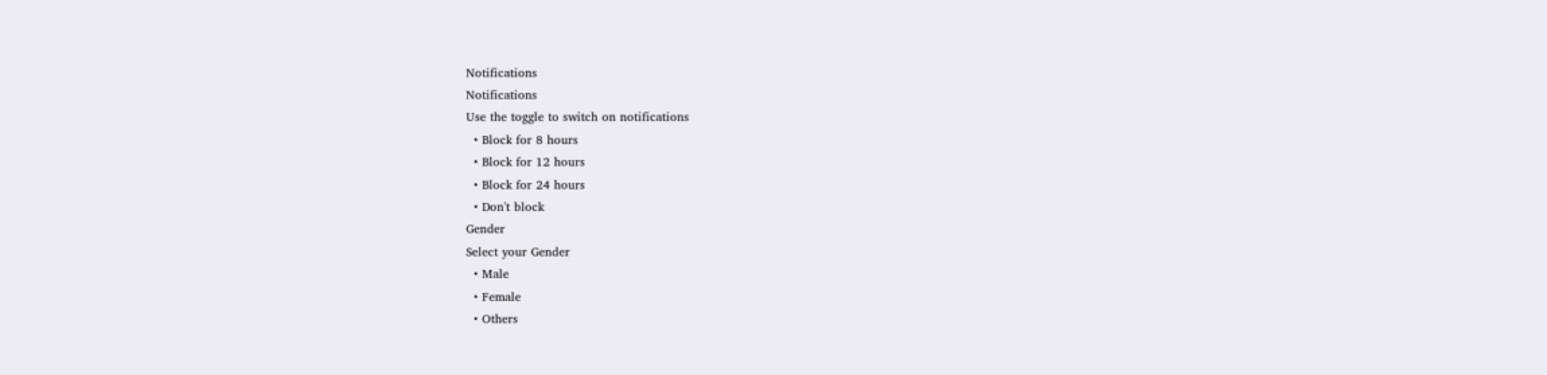Notifications
Notifications
Use the toggle to switch on notifications
  • Block for 8 hours
  • Block for 12 hours
  • Block for 24 hours
  • Don't block
Gender
Select your Gender
  • Male
  • Female
  • Others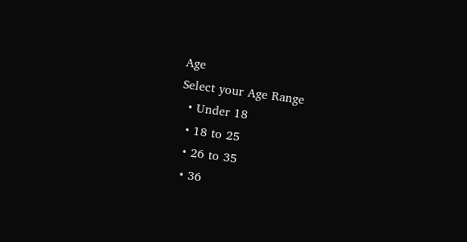Age
Select your Age Range
  • Under 18
  • 18 to 25
  • 26 to 35
  • 36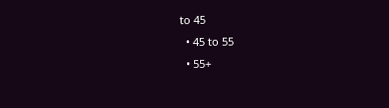to 45
  • 45 to 55
  • 55+